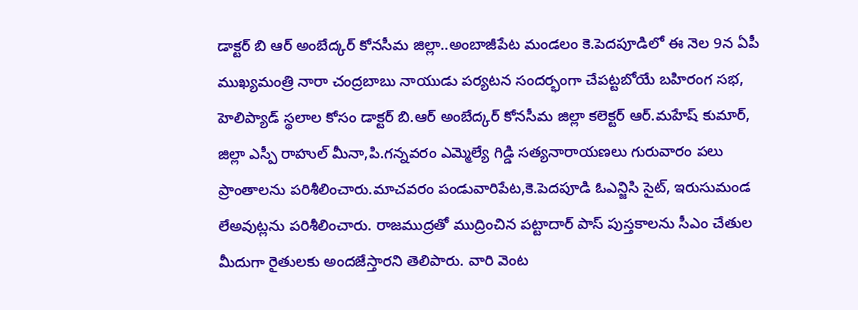డాక్టర్ బి ఆర్ అంబేద్కర్ కోనసీమ జిల్లా..అంబాజీపేట మండలం కె.పెదపూడిలో ఈ నెల 9న ఏపీ ముఖ్యమంత్రి నారా చంద్రబాబు నాయుడు పర్యటన సందర్భంగా చేపట్టబోయే బహిరంగ సభ, హెలిప్యాడ్ స్థలాల కోసం డాక్టర్ బి.ఆర్ అంబేద్కర్ కోనసీమ జిల్లా కలెక్టర్ ఆర్.మహేష్ కుమార్, జిల్లా ఎస్పీ రాహుల్ మీనా,పి.గన్నవరం ఎమ్మెల్యే గిడ్డి సత్యనారాయణలు గురువారం పలు ప్రాంతాలను పరిశీలించారు.మాచవరం పండువారిపేట,కె.పెదపూడి ఓఎన్జిసి సైట్, ఇరుసుమండ లేఅవుట్లను పరిశీలించారు. రాజముద్రతో ముద్రించిన పట్టాదార్ పాస్ పుస్తకాలను సీఎం చేతుల మీదుగా రైతులకు అందజేస్తారని తెలిపారు. వారి వెంట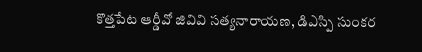కొత్తపేట ఆర్డీవో జివివి సత్యనారాయణ, డిఎస్పి సుంకర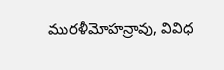మురళీమోహన్రావు, వివిధ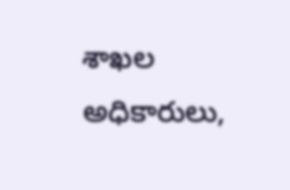శాఖల అధికారులు,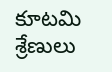కూటమి శ్రేణులు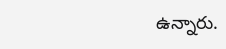ఉన్నారు.